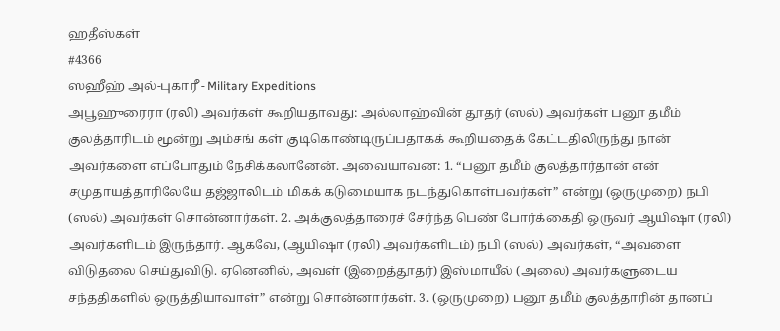ஹதீஸ்கள்
#4366
ஸஹீஹ் அல்-புகாரீ - Military Expeditions
அபூஹுரைரா (ரலி) அவர்கள் கூறியதாவது: அல்லாஹ்வின் தூதர் (ஸல்) அவர்கள் பனூ தமீம் குலத்தாரிடம் மூன்று அம்சங் கள் குடிகொண்டிருப்பதாகக் கூறியதைக் கேட்டதிலிருந்து நான் அவர்களை எப்போதும் நேசிக்கலானேன். அவையாவன: 1. “பனூ தமீம் குலத்தார்தான் என் சமுதாயத்தாரிலேயே தஜ்ஜாலிடம் மிகக் கடுமையாக நடந்துகொள்பவர்கள்” என்று (ஒருமுறை) நபி (ஸல்) அவர்கள் சொன்னார்கள். 2. அக்குலத்தாரைச் சேர்ந்த பெண் போர்க்கைதி ஒருவர் ஆயிஷா (ரலி) அவர்களிடம் இருந்தார். ஆகவே, (ஆயிஷா (ரலி) அவர்களிடம்) நபி (ஸல்) அவர்கள், “அவளை விடுதலை செய்துவிடு. ஏனெனில், அவள் (இறைத்தூதர்) இஸ்மாயீல் (அலை) அவர்களுடைய சந்ததிகளில் ஒருத்தியாவாள்” என்று சொன்னார்கள். 3. (ஒருமுறை) பனூ தமீம் குலத்தாரின் தானப்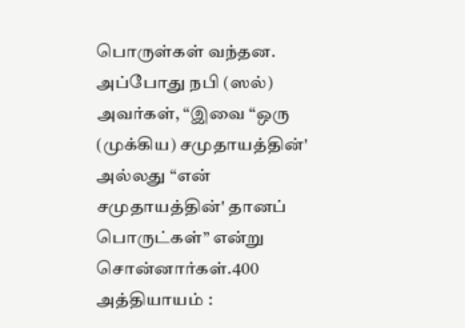பொருள்கள் வந்தன. அப்போது நபி (ஸல்) அவர்கள், “இவை “ஒரு (முக்கிய) சமுதாயத்தின்' அல்லது “என் சமுதாயத்தின்' தானப் பொருட்கள்” என்று சொன்னார்கள்.400 அத்தியாயம் :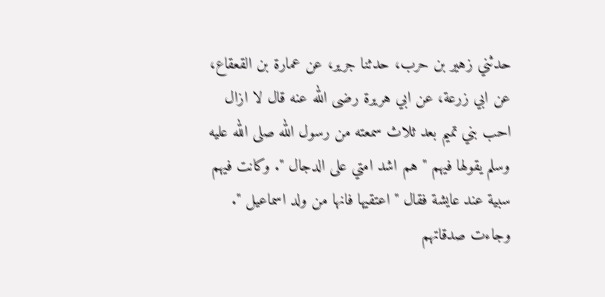حدثني زهير بن حرب، حدثنا جرير، عن عمارة بن القعقاع، عن ابي زرعة، عن ابي هريرة رضى الله عنه قال لا ازال احب بني تميم بعد ثلاث سمعته من رسول الله صلى الله عليه وسلم يقولها فيهم " هم اشد امتي على الدجال ". وكانت فيهم سبية عند عايشة فقال " اعتقيها فانها من ولد اسماعيل ". وجاءت صدقاتهم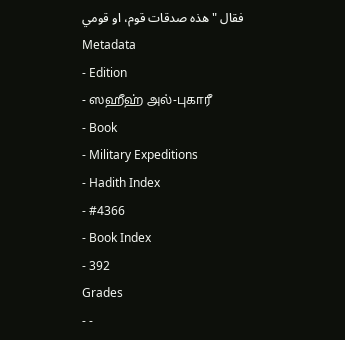فقال " هذه صدقات قوم، او قومي
Metadata
- Edition
- ஸஹீஹ் அல்-புகாரீ
- Book
- Military Expeditions
- Hadith Index
- #4366
- Book Index
- 392
Grades
- -